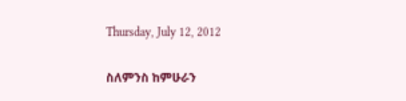Thursday, July 12, 2012

ስለምንስ ከምሁራን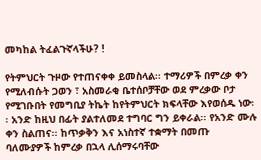መካከል ትፈልጉኛላችሁ? !

የትምህርት ጉዞው የተጠናቀቀ ይመስላል፡፡ ተማሪዎች በምረቃ ቀን የሚለብሱት ጋወን ፣ አስመራቂ ቤተሰቦቻቸው ወደ ምረቃው ቦታ የሚገቡበት የመግቢያ ትኬት ከየትምህርት ክፍላቸው እየወሰዱ ነው፡፡ አንድ ከዚህ በፊት ያልተለመደ ተግባር ግን ይቀራል፡፡ የአንድ ሙሉ ቀን ስልጠና፡፡ ከጥቃቅን እና አነስተኛ ተቋማት በመጡ ባለሙያዎች ከምረቃ በኋላ ሊሰማሩባቸው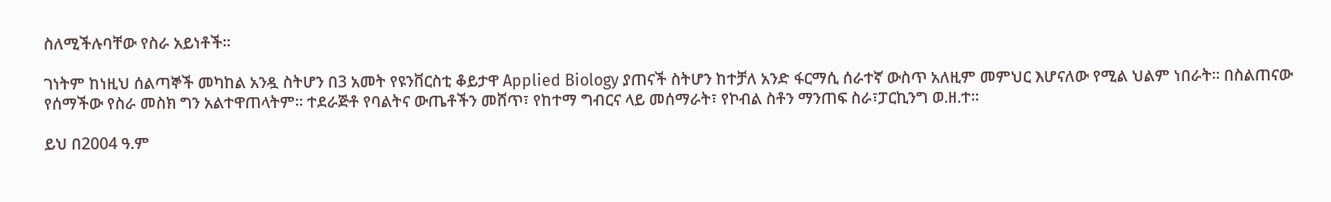ስለሚችሉባቸው የስራ አይነቶች፡፡

ገነትም ከነዚህ ሰልጣኞች መካከል አንዷ ስትሆን በ3 አመት የዩንቨርስቲ ቆይታዋ Applied Biology ያጠናች ስትሆን ከተቻለ አንድ ፋርማሲ ሰራተኛ ውስጥ አለዚም መምህር እሆናለው የሚል ህልም ነበራት፡፡ በስልጠናው የሰማችው የስራ መስክ ግን አልተዋጠላትም፡፡ ተደራጅቶ የባልትና ውጤቶችን መሸጥ፣ የከተማ ግብርና ላይ መሰማራት፣ የኮብል ስቶን ማንጠፍ ስራ፣ፓርኪንግ ወ.ዘ.ተ፡፡

ይህ በ2004 ዓ.ም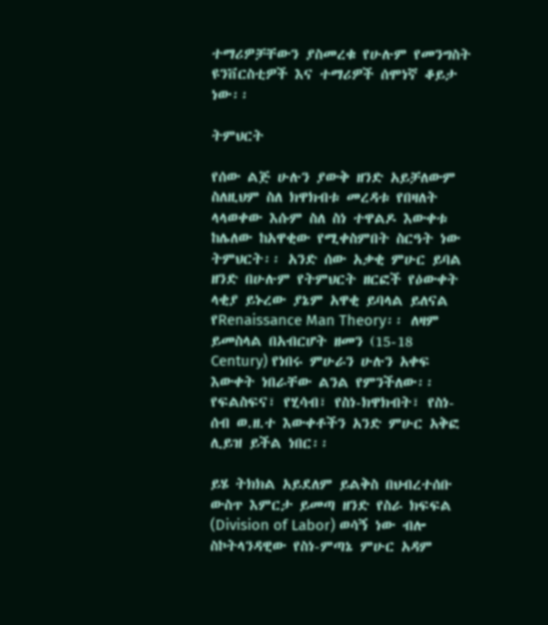ተማሪዎቻቸውን ያስመረቁ የሁሉም የመንግስት ዩንቨርስቲዎች እና ተማሪዎች ሰሞነኛ ቆይታ ነው፡፡

ትምህርት

የሰው ልጅ ሁሉን ያውቅ ዘንድ አይቻለውም ስለዚህም ስለ ክዋክብቱ መረዳቱ የበዛለት ላላወቀው እሱም ስለ ስነ ተዋልዶ እውቀቱ ከሌለው ከአዋቂው የሚቀስምበት ስርዓት ነው ትምህርት፡፡ አንድ ሰው አቃቂ ምሁር ይባል ዘንድ በሁሉም የትምህርት ዘርፎች የዕውቀት ላቂያ ይኑረው ያኔም አዋቂ ይባላል ይለናል የRenaissance Man Theory፡፡ ለዛም ይመስላል በአብርሆት ዘመን (15-18 Century) የነበሩ ምሁራን ሁሉን አቀፍ እውቀት ነበራቸው ልንል የምንችለው፡፡ የፍልስፍና፣ የሂሳብ፣ የስነ-ክዋክብት፣ የስነ-ሰብ ወ.ዘ.ተ እውቀቶችን አንድ ምሁር አቅፎ ሊይዝ ይችል ነበር፡፡

ይሄ ትክክል አይደለም ይልቅስ በህብረተሰቡ ውስጥ እምርታ ይመጣ ዘንድ የስራ ክፍፍል (Division of Labor) ወሳኝ ነው ብሎ ስኮትላንዳዊው የስነ-ምጣኔ ምሁር አዳም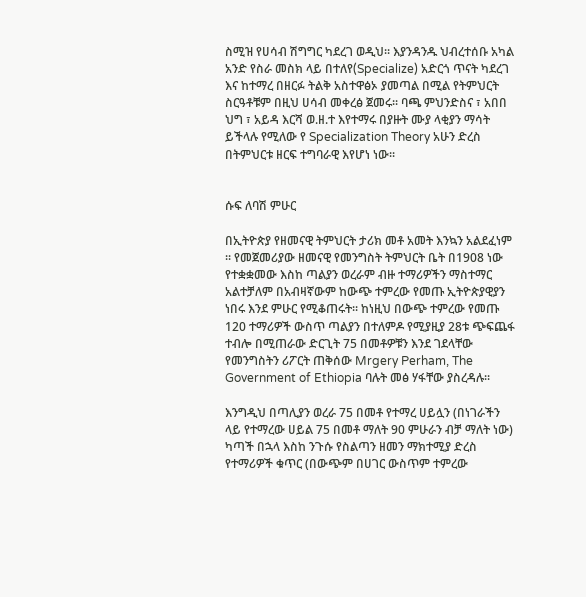ስሚዝ የሀሳብ ሽግግር ካደረገ ወዲህ፡፡ እያንዳንዱ ህብረተሰቡ አካል አንድ የስራ መስክ ላይ በተለየ(Specialize) አድርጎ ጥናት ካደረገ እና ከተማረ በዘርፉ ትልቅ አስተዋፅኦ ያመጣል በሚል የትምህርት ስርዓቶቹም በዚህ ሀሳብ መቀረፅ ጀመሩ፡፡ ባጫ ምህንድስና ፣ አበበ ህግ ፣ አይዳ እርሻ ወ.ዘ.ተ እየተማሩ በያዙት ሙያ ላቂያን ማሳት ይችላሉ የሚለው የ Specialization Theory አሁን ድረስ በትምህርቱ ዘርፍ ተግባራዊ እየሆነ ነው፡፡


ሱፍ ለባሽ ምሁር

በኢትዮጵያ የዘመናዊ ትምህርት ታሪክ መቶ አመት እንኳን አልደፈነም ፡፡ የመጀመሪያው ዘመናዊ የመንግስት ትምህርት ቤት በ1908 ነው የተቋቋመው እስከ ጣልያን ወረራም ብዙ ተማሪዎችን ማስተማር አልተቻለም በአብዛኛውም ከውጭ ተምረው የመጡ ኢትዮጵያዊያን ነበሩ እንደ ምሁር የሚቆጠሩት፡፡ ከነዚህ በውጭ ተምረው የመጡ 120 ተማሪዎች ውስጥ ጣልያን በተለምዶ የሚያዚያ 28ቱ ጭፍጨፋ ተብሎ በሚጠራው ድርጊት 75 በመቶዎቹን እንደ ገደላቸው የመንግስትን ሪፖርት ጠቅሰው Mrgery Perham, The Government of Ethiopia ባሉት መፅ ሃፋቸው ያስረዳሉ፡፡

እንግዲህ በጣሊያን ወረራ 75 በመቶ የተማረ ሀይሏን (በነገራችን ላይ የተማረው ሀይል 75 በመቶ ማለት 90 ምሁራን ብቻ ማለት ነው) ካጣች በኋላ እስከ ንጉሱ የስልጣን ዘመን ማክተሚያ ድረስ የተማሪዎች ቁጥር (በውጭም በሀገር ውስጥም ተምረው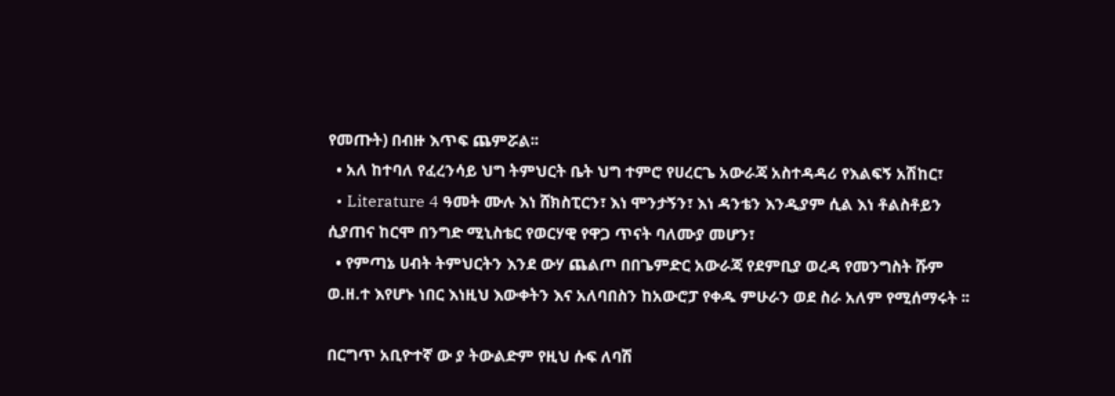የመጡት) በብዙ እጥፍ ጨምሯል፡፡
  • አለ ከተባለ የፈረንሳይ ህግ ትምህርት ቤት ህግ ተምሮ የሀረርጌ አውራጃ አስተዳዳሪ የእልፍኝ አሽከር፣
  • Literature 4 ዓመት ሙሉ እነ ሸክስፒርን፣ እነ ሞንታኝን፣ እነ ዳንቴን እንዲያም ሲል እነ ቶልስቶይን ሲያጠና ከርሞ በንግድ ሚኒስቴር የወርሃዊ የዋጋ ጥናት ባለሙያ መሆን፣
  • የምጣኔ ሀብት ትምህርትን እንደ ውሃ ጨልጦ በበጌምድር አውራጃ የደምቢያ ወረዳ የመንግስት ሹም ወ.ዘ.ተ እየሆኑ ነበር እነዚህ እውቀትን እና አለባበስን ከአውሮፓ የቀዱ ምሁራን ወደ ስራ አለም የሚሰማሩት ፡፡

በርግጥ አቢዮተኛ ው ያ ትውልድም የዚህ ሱፍ ለባሽ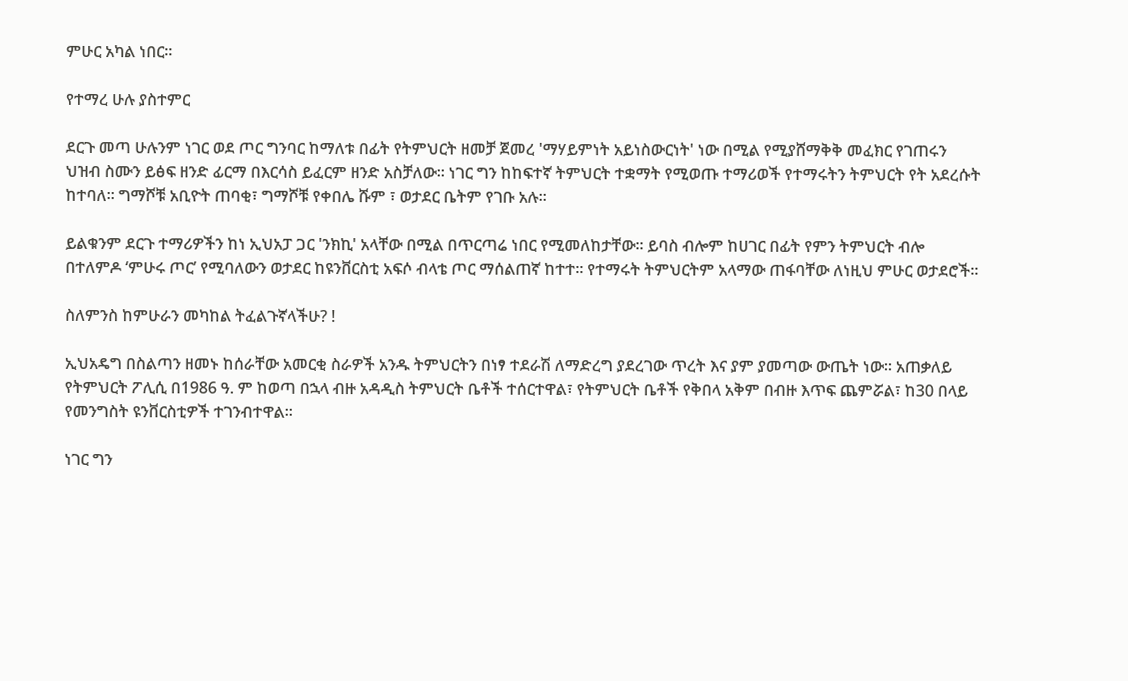ምሁር አካል ነበር፡፡

የተማረ ሁሉ ያስተምር

ደርጉ መጣ ሁሉንም ነገር ወደ ጦር ግንባር ከማለቱ በፊት የትምህርት ዘመቻ ጀመረ 'ማሃይምነት አይነስውርነት' ነው በሚል የሚያሸማቅቅ መፈክር የገጠሩን ህዝብ ስሙን ይፅፍ ዘንድ ፊርማ በእርሳስ ይፈርም ዘንድ አስቻለው፡፡ ነገር ግን ከከፍተኛ ትምህርት ተቋማት የሚወጡ ተማሪወች የተማሩትን ትምህርት የት አደረሱት ከተባለ፡፡ ግማሾቹ አቢዮት ጠባቂ፣ ግማሾቹ የቀበሌ ሹም ፣ ወታደር ቤትም የገቡ አሉ፡፡

ይልቁንም ደርጉ ተማሪዎችን ከነ ኢህአፓ ጋር 'ንክኪ' አላቸው በሚል በጥርጣሬ ነበር የሚመለከታቸው፡፡ ይባስ ብሎም ከሀገር በፊት የምን ትምህርት ብሎ በተለምዶ ‘ምሁሩ ጦር’ የሚባለውን ወታደር ከዩንቨርስቲ አፍሶ ብላቴ ጦር ማሰልጠኛ ከተተ፡፡ የተማሩት ትምህርትም አላማው ጠፋባቸው ለነዚህ ምሁር ወታደሮች፡፡

ስለምንስ ከምሁራን መካከል ትፈልጉኛላችሁ? !

ኢህአዴግ በስልጣን ዘመኑ ከሰራቸው አመርቂ ስራዎች አንዱ ትምህርትን በነፃ ተደራሽ ለማድረግ ያደረገው ጥረት እና ያም ያመጣው ውጤት ነው፡፡ አጠቃለይ የትምህርት ፖሊሲ በ1986 ዓ. ም ከወጣ በኋላ ብዙ አዳዲስ ትምህርት ቤቶች ተሰርተዋል፣ የትምህርት ቤቶች የቅበላ አቅም በብዙ እጥፍ ጨምሯል፣ ከ30 በላይ የመንግስት ዩንቨርስቲዎች ተገንብተዋል፡፡

ነገር ግን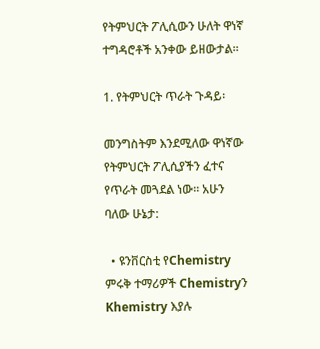የትምህርት ፖሊሲውን ሁለት ዋነኛ ተግዳሮቶች አንቀው ይዘውታል፡፡

1. የትምህርት ጥራት ጉዳይ፡

መንግስትም እንደሚለው ዋነኛው የትምህርት ፖሊሲያችን ፈተና የጥራት መጓደል ነው፡፡ አሁን ባለው ሁኔታ:

  • ዩንቨርስቲ የChemistry ምሩቅ ተማሪዎች Chemistryን Khemistry እያሉ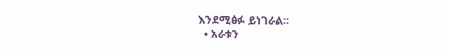እንደሚፅፉ ይነገራል፡፡
  • አራቱን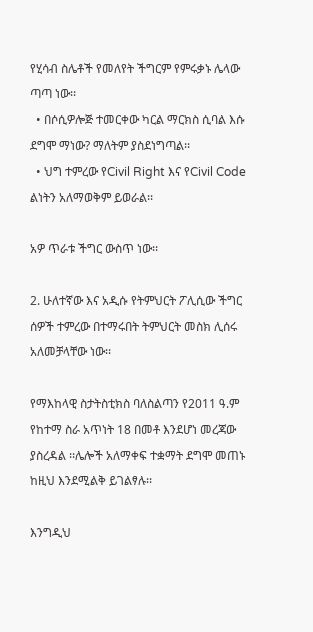የሂሳብ ስሌቶች የመለየት ችግርም የምሩቃኑ ሌላው ጣጣ ነው፡፡
  • በሶሲዎሎጅ ተመርቀው ካርል ማርክስ ሲባል እሱ ደግሞ ማነው? ማለትም ያስደነግጣል፡፡
  • ህግ ተምረው የCivil Right እና የCivil Code ልነትን አለማወቅም ይወራል፡፡

አዎ ጥራቱ ችግር ውስጥ ነው፡፡

2. ሁለተኛው እና አዲሱ የትምህርት ፖሊሲው ችግር ሰዎች ተምረው በተማሩበት ትምህርት መስክ ሊሰሩ አለመቻላቸው ነው፡፡

የማእከላዊ ስታትስቲክስ ባለስልጣን የ2011 ዓ.ም የከተማ ስራ አጥነት 18 በመቶ እንደሆነ መረጃው ያስረዳል ፡፡ሌሎች አለማቀፍ ተቋማት ደግሞ መጠኑ ከዚህ እንደሚልቅ ይገልፃሉ፡፡

እንግዲህ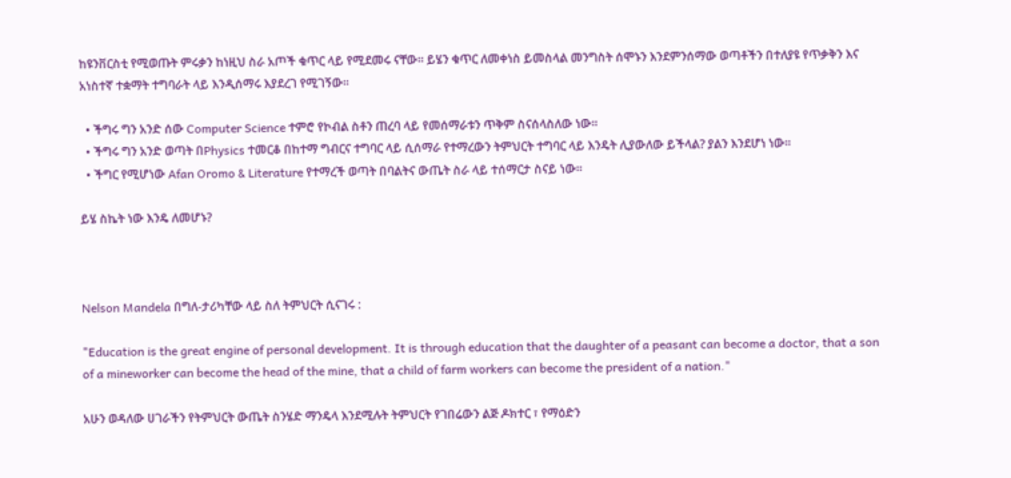ከዩንቨርስቲ የሚወጡት ምሩቃን ከነዚህ ስራ አጦች ቁጥር ላይ የሚደመሩ ናቸው፡፡ ይሄን ቁጥር ለመቀነስ ይመስላል መንግስት ሰሞኑን እንደምንሰማው ወጣቶችን በተለያዩ የጥቃቅን እና አነስተኛ ተቋማት ተግባራት ላይ እንዲሰማሩ እያደረገ የሚገኝው፡፡

  • ችግሩ ግን አንድ ሰው Computer Science ተምሮ የኮብል ስቶን ጠረባ ላይ የመሰማራቱን ጥቅም ስናሰላስለው ነው፡፡
  • ችግሩ ግን አንድ ወጣት በPhysics ተመርቆ በከተማ ግብርና ተግባር ላይ ሲሰማራ የተማረውን ትምህርት ተግባር ላይ እንዴት ሊያውለው ይችላል? ያልን እንደሆነ ነው፡፡
  • ችግር የሚሆነው Afan Oromo & Literature የተማረች ወጣት በባልትና ውጤት ስራ ላይ ተሰማርታ ስናይ ነው፡፡

ይሄ ስኬት ነው እንዴ ለመሆኑ?



Nelson Mandela በግለ-ታሪካቸው ላይ ስለ ትምህርት ሲናገሩ :

"Education is the great engine of personal development. It is through education that the daughter of a peasant can become a doctor, that a son of a mineworker can become the head of the mine, that a child of farm workers can become the president of a nation."

አሁን ወዳለው ሀገራችን የትምህርት ውጤት ስንሄድ ማንዴላ እንደሚሉት ትምህርት የገበሬውን ልጅ ዶክተር ፣ የማዕድን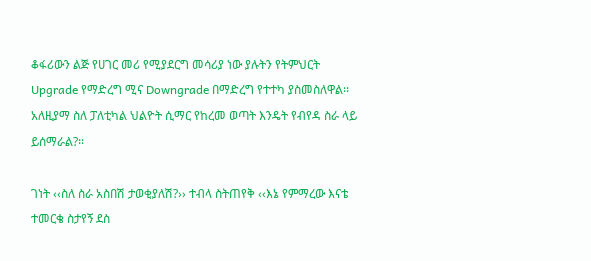ቆፋሪውን ልጅ የሀገር መሪ የሚያደርግ መሳሪያ ነው ያሉትን የትምህርት Upgrade የማድረግ ሚና Downgrade በማድረግ የተተካ ያስመስለዋል፡፡ አለዚያማ ስለ ፓለቲካል ህልዮት ሲማር የከረመ ወጣት እንዴት የብየዳ ስራ ላይ ይሰማራል?፡፡

ገነት ‹‹ስለ ስራ አስበሽ ታወቂያለሽ?›› ተብላ ስትጠየቅ ‹‹እኔ የምማረው እናቴ ተመርቄ ስታየኝ ደስ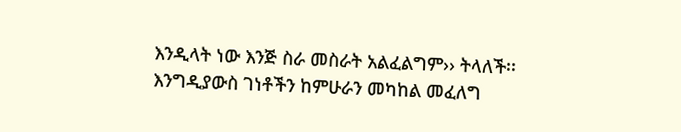እንዲላት ነው እንጅ ስራ መስራት አልፈልግም›› ትላለች፡፡ እንግዲያውስ ገነቶችን ከምሁራን መካከል መፈለግ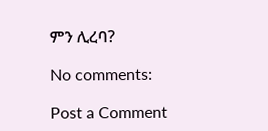ምን ሊረባ?

No comments:

Post a Comment